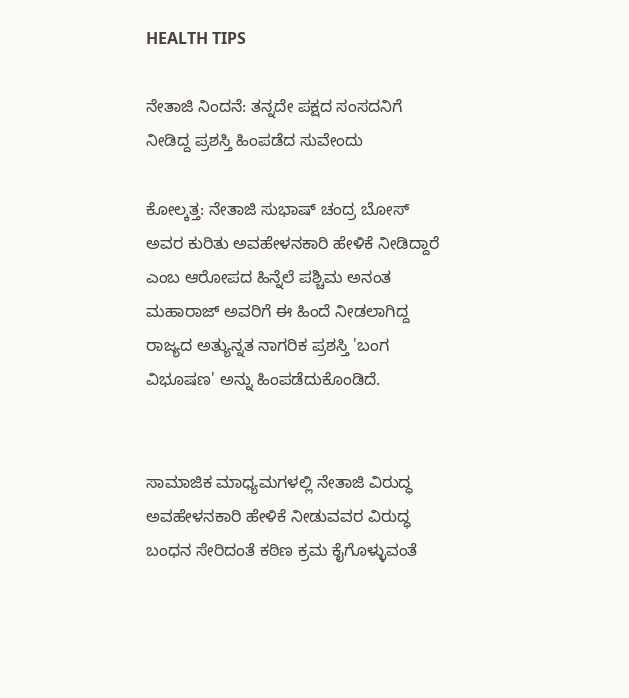HEALTH TIPS

ನೇತಾಜಿ ನಿಂದನೆ: ತನ್ನದೇ ಪಕ್ಷದ ಸಂಸದನಿಗೆ ನೀಡಿದ್ದ ಪ್ರಶಸ್ತಿ ಹಿಂಪಡೆದ ಸುವೇಂದು

ಕೋಲ್ಕತ್ತ: ನೇತಾಜಿ ಸುಭಾಷ್ ಚಂದ್ರ ಬೋಸ್ ಅವರ ಕುರಿತು ಅವಹೇಳನಕಾರಿ ಹೇಳಿಕೆ ನೀಡಿದ್ದಾರೆ ಎಂಬ ಆರೋಪದ ಹಿನ್ನೆಲೆ ಪಶ್ಚಿಮ ಅನಂತ ಮಹಾರಾಜ್ ಅವರಿಗೆ ಈ ಹಿಂದೆ ನೀಡಲಾಗಿದ್ದ ರಾಜ್ಯದ ಅತ್ಯುನ್ನತ ನಾಗರಿಕ ಪ್ರಶಸ್ತಿ 'ಬಂಗ ವಿಭೂಷಣ' ಅನ್ನು ಹಿಂಪಡೆದುಕೊಂಡಿದೆ.


ಸಾಮಾಜಿಕ ಮಾಧ್ಯಮಗಳಲ್ಲಿ ನೇತಾಜಿ ವಿರುದ್ಧ ಅವಹೇಳನಕಾರಿ ಹೇಳಿಕೆ ನೀಡುವವರ ವಿರುದ್ಧ ಬಂಧನ ಸೇರಿದಂತೆ ಕಠಿಣ ಕ್ರಮ ಕೈಗೊಳ್ಳುವಂತೆ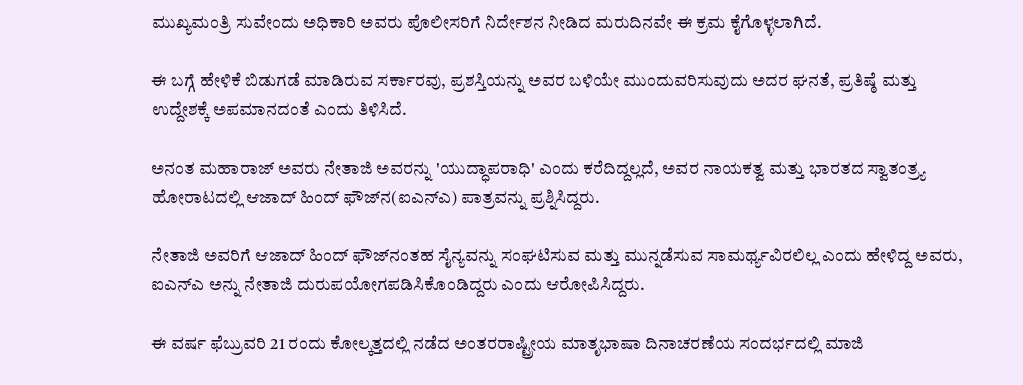ಮುಖ್ಯಮಂತ್ರಿ ಸುವೇಂದು ಅಧಿಕಾರಿ ಅವರು ಪೊಲೀಸರಿಗೆ ನಿರ್ದೇಶನ ನೀಡಿದ ಮರುದಿನವೇ ಈ ಕ್ರಮ ಕೈಗೊಳ್ಳಲಾಗಿದೆ.

ಈ ಬಗ್ಗೆ ಹೇಳಿಕೆ ಬಿಡುಗಡೆ ಮಾಡಿರುವ ಸರ್ಕಾರವು, ಪ್ರಶಸ್ತಿಯನ್ನು ಅವರ ಬಳಿಯೇ ಮುಂದುವರಿಸುವುದು ಅದರ ಘನತೆ, ಪ್ರತಿಷ್ಠೆ ಮತ್ತು ಉದ್ದೇಶಕ್ಕೆ ಅಪಮಾನದಂತೆ ಎಂದು ತಿಳಿಸಿದೆ.

ಅನಂತ ಮಹಾರಾಜ್ ಅವರು ನೇತಾಜಿ ಅವರನ್ನು 'ಯುದ್ಧಾಪರಾಧಿ' ಎಂದು ಕರೆದಿದ್ದಲ್ಲದೆ, ಅವರ ನಾಯಕತ್ವ ಮತ್ತು ಭಾರತದ ಸ್ವಾತಂತ್ರ್ಯ ಹೋರಾಟದಲ್ಲಿ ಆಜಾದ್ ಹಿಂದ್ ಫೌಜ್‌ನ(ಐಎನ್‌ಎ) ಪಾತ್ರವನ್ನು ಪ್ರಶ್ನಿಸಿದ್ದರು.

ನೇತಾಜಿ ಅವರಿಗೆ ಆಜಾದ್ ಹಿಂದ್ ಫೌಜ್‌ನಂತಹ ಸೈನ್ಯವನ್ನು ಸಂಘಟಿಸುವ ಮತ್ತು ಮುನ್ನಡೆಸುವ ಸಾಮರ್ಥ್ಯವಿರಲಿಲ್ಲ ಎಂದು ಹೇಳಿದ್ದ ಅವರು, ಐಎನ್‌ಎ ಅನ್ನು ನೇತಾಜಿ ದುರುಪಯೋಗಪಡಿಸಿಕೊಂಡಿದ್ದರು ಎಂದು ಆರೋಪಿಸಿದ್ದರು.

ಈ ವರ್ಷ ಫೆಬ್ರುವರಿ 21 ರಂದು ಕೋಲ್ಕತ್ತದಲ್ಲಿ ನಡೆದ ಅಂತರರಾಷ್ಟ್ರೀಯ ಮಾತೃಭಾಷಾ ದಿನಾಚರಣೆಯ ಸಂದರ್ಭದಲ್ಲಿ ಮಾಜಿ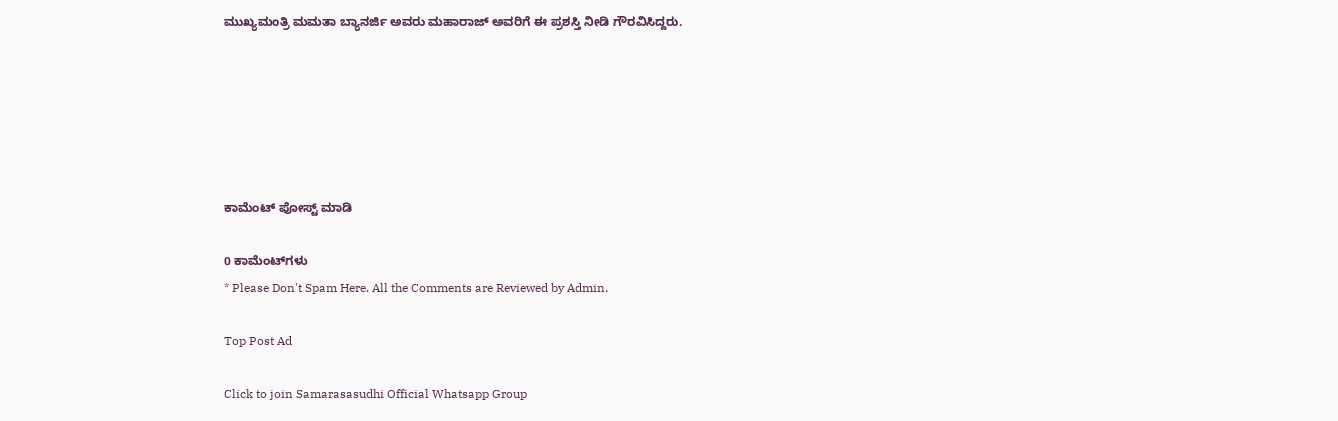ಮುಖ್ಯಮಂತ್ರಿ ಮಮತಾ ಬ್ಯಾನರ್ಜಿ ಅವರು ಮಹಾರಾಜ್‌ ಅವರಿಗೆ ಈ ಪ್ರಶಸ್ತಿ ನೀಡಿ ಗೌರವಿಸಿದ್ದರು.






ಕಾಮೆಂಟ್‌‌ ಪೋಸ್ಟ್‌ ಮಾಡಿ

0 ಕಾಮೆಂಟ್‌ಗಳು
* Please Don't Spam Here. All the Comments are Reviewed by Admin.

Top Post Ad

Click to join Samarasasudhi Official Whatsapp Group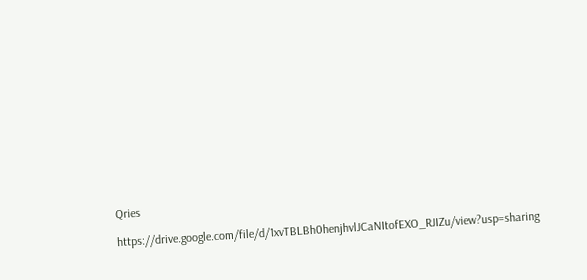Qries

https://drive.google.com/file/d/1xvTBLBh0henjhvlJCaNItofEXO_RJIZu/view?usp=sharing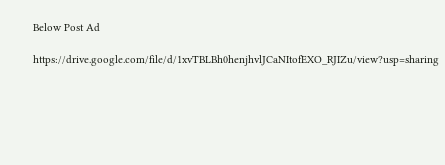Below Post Ad

https://drive.google.com/file/d/1xvTBLBh0henjhvlJCaNItofEXO_RJIZu/view?usp=sharing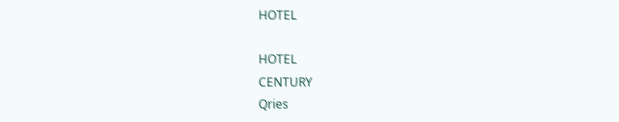HOTEL

HOTEL
CENTURY
Qries